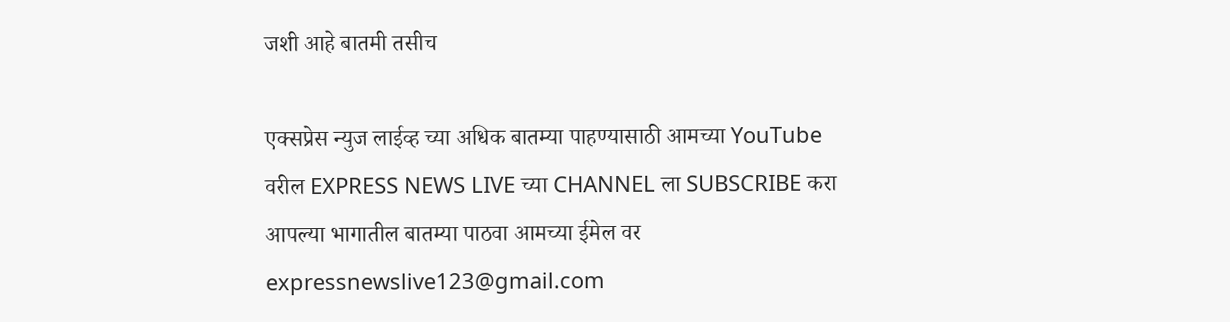जशी आहे बातमी तसीच

एक्सप्रेस न्युज लाईव्ह च्या अधिक बातम्या पाहण्यासाठी आमच्या YouTube वरील EXPRESS NEWS LIVE च्या CHANNEL ला SUBSCRIBE करा आपल्या भागातील बातम्या पाठवा आमच्या ईमेल वर expressnewslive123@gmail.com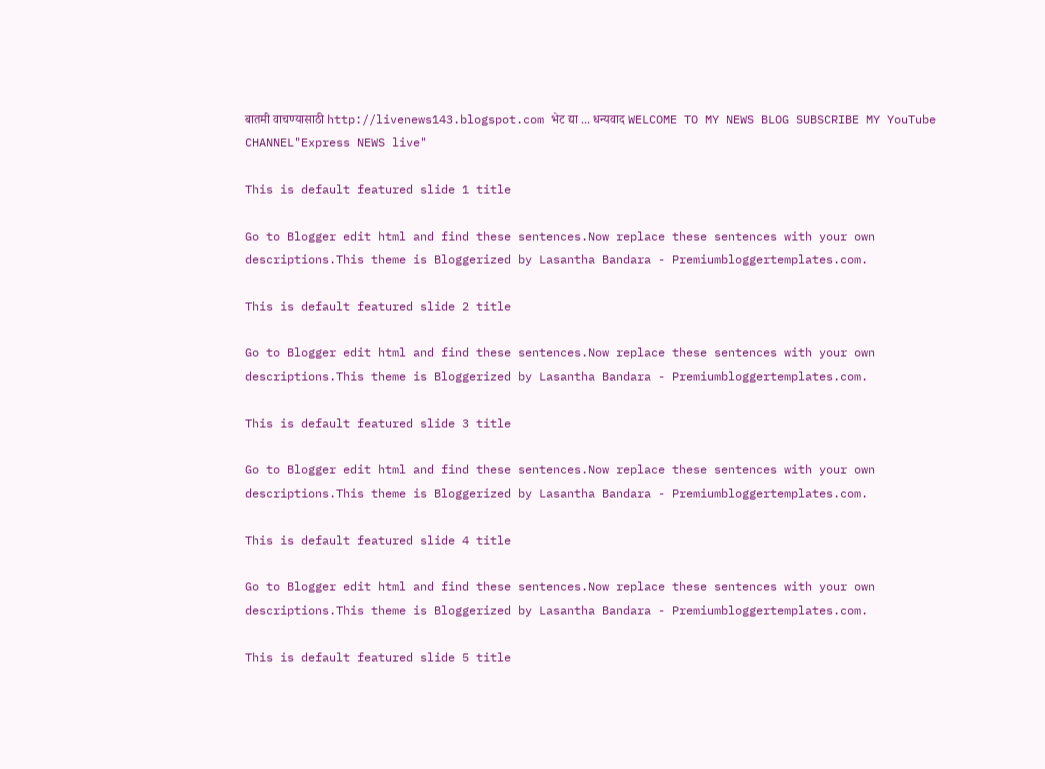बातमी वाचण्यासाठी http://livenews143.blogspot.com भेट द्या ... धन्यवाद WELCOME TO MY NEWS BLOG SUBSCRIBE MY YouTube CHANNEL"Express NEWS live"

This is default featured slide 1 title

Go to Blogger edit html and find these sentences.Now replace these sentences with your own descriptions.This theme is Bloggerized by Lasantha Bandara - Premiumbloggertemplates.com.

This is default featured slide 2 title

Go to Blogger edit html and find these sentences.Now replace these sentences with your own descriptions.This theme is Bloggerized by Lasantha Bandara - Premiumbloggertemplates.com.

This is default featured slide 3 title

Go to Blogger edit html and find these sentences.Now replace these sentences with your own descriptions.This theme is Bloggerized by Lasantha Bandara - Premiumbloggertemplates.com.

This is default featured slide 4 title

Go to Blogger edit html and find these sentences.Now replace these sentences with your own descriptions.This theme is Bloggerized by Lasantha Bandara - Premiumbloggertemplates.com.

This is default featured slide 5 title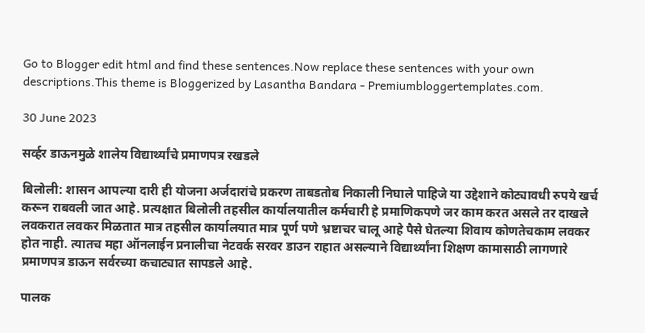Go to Blogger edit html and find these sentences.Now replace these sentences with your own descriptions.This theme is Bloggerized by Lasantha Bandara - Premiumbloggertemplates.com.

30 June 2023

सर्व्हर डाऊनमुळे शालेय विद्यार्थ्यांचे प्रमाणपत्र रखडले

बिलोली: शासन आपल्या दारी ही योजना अर्जदारांचे प्रकरण ताबडतोब निकाली निघाले पाहिजे या उद्देशाने कोट्यावधी रुपये खर्च करून राबवली जात आहे. प्रत्यक्षात बिलोली तहसील कार्यालयातील कर्मचारी हे प्रमाणिकपणे जर काम करत असले तर दाखले लवकरात लवकर मिळतात मात्र तहसील कार्यालयात मात्र पूर्ण पणे भ्रष्टाचर चालू आहे पैसे घेतल्या शिवाय कोणतेचकाम लवकर होत नाही. त्यातच महा ऑनलाईन प्रनालीचा नेटवर्क सरवर डाउन राहात असल्याने विद्यार्थ्यांना शिक्षण कामासाठी लागणारे प्रमाणपत्र डाऊन सर्वरच्या कचाट्यात सापडले आहे.

पालक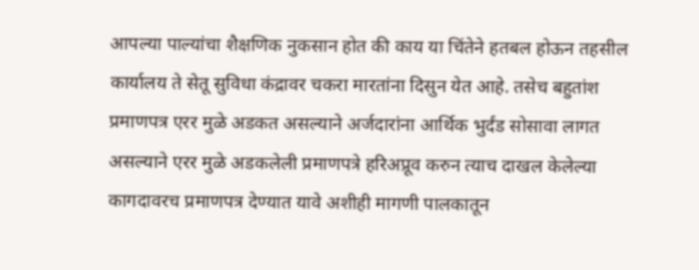आपल्या पाल्यांचा शैक्षणिक नुकसान होत की काय या चिंतेने हतबल होऊन तहसील कार्यालय ते सेतू सुविधा कंद्रावर चकरा मारतांना दिसुन येत आहे. तसेच बहुतांश प्रमाणपत्र एरर मुळे अडकत असल्याने अर्जदारांना आर्थिक भुर्दंड सोसावा लागत असल्याने एरर मुळे अडकलेली प्रमाणपत्रे हरिअप्रूव करुन त्याच दाखल केलेल्या कागदावरच प्रमाणपत्र देण्यात यावे अशीही मागणी पालकातून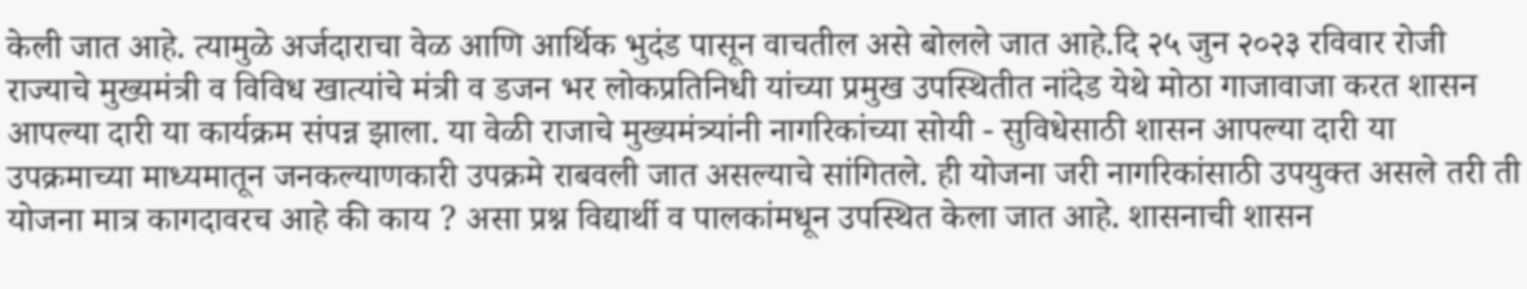केली जात आहे. त्यामुळे अर्जदाराचा वेळ आणि आर्थिक भुदंड पासून वाचतील असे बोलले जात आहे.दि २५ जुन २०२३ रविवार रोजी राज्याचे मुख्यमंत्री व विविध खात्यांचे मंत्री व डजन भर लोकप्रतिनिधी यांच्या प्रमुख उपस्थितीत नांदेड येथे मोठा गाजावाजा करत शासन आपल्या दारी या कार्यक्रम संपन्न झाला. या वेळी राजाचे मुख्यमंत्र्यांनी नागरिकांच्या सोयी - सुविधेसाठी शासन आपल्या दारी या उपक्रमाच्या माध्यमातून जनकल्याणकारी उपक्रमे राबवली जात असल्याचे सांगितले. ही योजना जरी नागरिकांसाठी उपयुक्त असले तरी ती योजना मात्र कागदावरच आहे की काय ? असा प्रश्न विद्यार्थी व पालकांमधून उपस्थित केला जात आहे. शासनाची शासन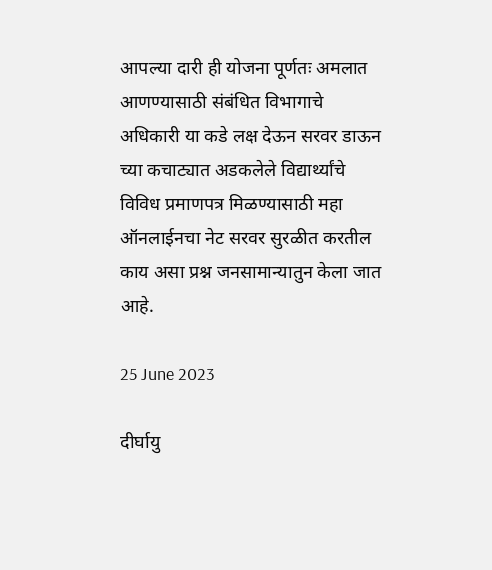आपल्या दारी ही योजना पूर्णतः अमलात आणण्यासाठी संबंधित विभागाचे अधिकारी या कडे लक्ष देऊन सरवर डाऊन च्या कचाट्यात अडकलेले विद्यार्थ्यांचे विविध प्रमाणपत्र मिळण्यासाठी महा ऑनलाईनचा नेट सरवर सुरळीत करतील काय असा प्रश्न जनसामान्यातुन केला जात आहे.

25 June 2023

दीर्घायु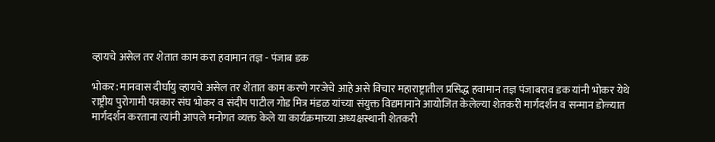व्हायचे असेल तर शेतात काम करा हवामान तज्ञ - पंजाब डक

भोकर: मानवास दीर्घायु व्हायचे असेल तर शेतात काम करणे गरजेचे आहे असे विचार महाराष्ट्रातील प्रसिद्ध हवामान तज्ञ पंजाबराव डक यांनी भोकर येथे राष्ट्रीय पुरोगामी पत्रकार संघ भोकर व संदीप पाटील गोड मित्र मंडळ यांच्या संयुक्त विद्यमानाने आयोजित केलेल्या शेतकरी मार्गदर्शन व सन्मान डोळ्यात मार्गदर्शन करताना त्यांनी आपले मनोगत व्यक्त केले या कार्यक्रमाच्या अध्यक्षस्थानी शेतकरी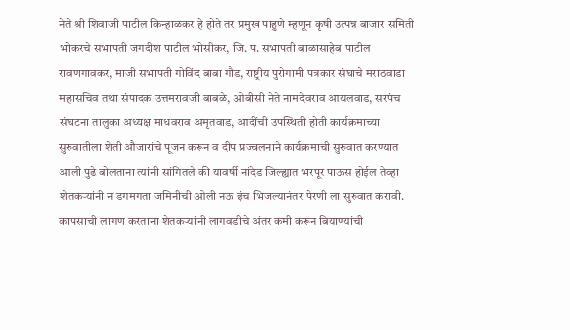नेते श्री शिवाजी पाटील किन्हाळकर हे होते तर प्रमुख पाहुणे म्हणून कृषी उत्पन्न बाजार समिती भोकरचे सभापती जगदीश पाटील भोसीकर, जि. प. सभापती बाळासाहेब पाटील रावणगावकर, माजी सभापती गोविंद बाबा गौड, राष्ट्रीय पुरोगामी पत्रकार संघाचे मराठवाडा महासचिव तथा संपादक उत्तमरावजी बाबळे, ओबीसी नेते नामदेवराव आयलवाड, सरपंच संघटना तालुका अध्यक्ष माधवराव अमृतवाड, आदींची उपस्थिती होती कार्यक्रमाच्या सुरुवातीला शेती औजारांचे पूजन करून व दीप प्रज्वलनाने कार्यक्रमाची सुरुवात करण्यात आली पुढे बोलताना त्यांनी सांगितले की यावर्षी नांदेड जिल्ह्यात भरपूर पाऊस होईल तेव्हा शेतकऱ्यांनी न डगमगता जमिनीची ओली नऊ इंच भिजल्यानंतर पेरणी ला सुरुवात करावी. कापसाची लागण करताना शेतकऱ्यांनी लागवडीचे अंतर कमी करून बियाण्यांची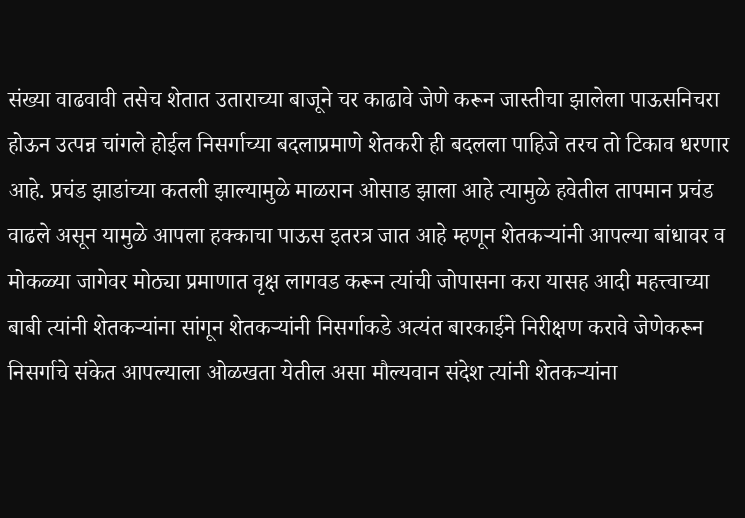संख्या वाढवावी तसेच शेतात उताराच्या बाजूने चर काढावे जेणे करून जास्तीचा झालेला पाऊसनिचरा होऊन उत्पन्न चांगले होईल निसर्गाच्या बदलाप्रमाणे शेतकरी ही बदलला पाहिजे तरच तो टिकाव धरणार आहे. प्रचंड झाडांच्या कतली झाल्यामुळे माळरान ओसाड झाला आहे त्यामुळे हवेतील तापमान प्रचंड वाढले असून यामुळे आपला हक्काचा पाऊस इतरत्र जात आहे म्हणून शेतकऱ्यांनी आपल्या बांधावर व मोकळ्या जागेवर मोठ्या प्रमाणात वृक्ष लागवड करून त्यांची जोपासना करा यासह आदी महत्त्वाच्या बाबी त्यांनी शेतकऱ्यांना सांगून शेतकऱ्यांनी निसर्गाकडे अत्यंत बारकाईने निरीक्षण करावे जेणेकरून निसर्गाचे संकेत आपल्याला ओळखता येतील असा मौल्यवान संदेश त्यांनी शेतकऱ्यांना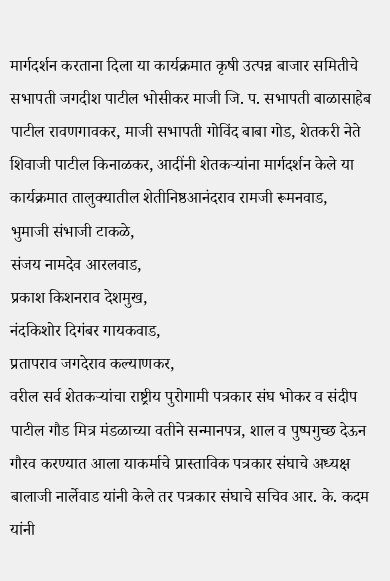मार्गदर्शन करताना दिला या कार्यक्रमात कृषी उत्पन्न बाजार समितीचे सभापती जगदीश पाटील भोसीकर माजी जि. प. सभापती बाळासाहेब पाटील रावणगावकर, माजी सभापती गोविंद बाबा गोड, शेतकरी नेते शिवाजी पाटील किनाळकर, आदींनी शेतकऱ्यांना मार्गदर्शन केले या कार्यक्रमात तालुक्यातील शेतीनिष्ठआनंदराव रामजी रूमनवाड,
भुमाजी संभाजी टाकळे,
संजय नामदेव आरलवाड,
प्रकाश किशनराव देशमुख,
नंदकिशोर दिगंबर गायकवाड,
प्रतापराव जगदेराव कल्याणकर,
वरील सर्व शेतकऱ्यांचा राष्ट्रीय पुरोगामी पत्रकार संघ भोकर व संदीप पाटील गौड मित्र मंडळाच्या वतीने सन्मानपत्र, शाल व पुष्पगुच्छ देऊन गौरव करण्यात आला याकर्माचे प्रास्ताविक पत्रकार संघाचे अध्यक्ष बालाजी नार्लेवाड यांनी केले तर पत्रकार संघाचे सचिव आर. के. कदम यांनी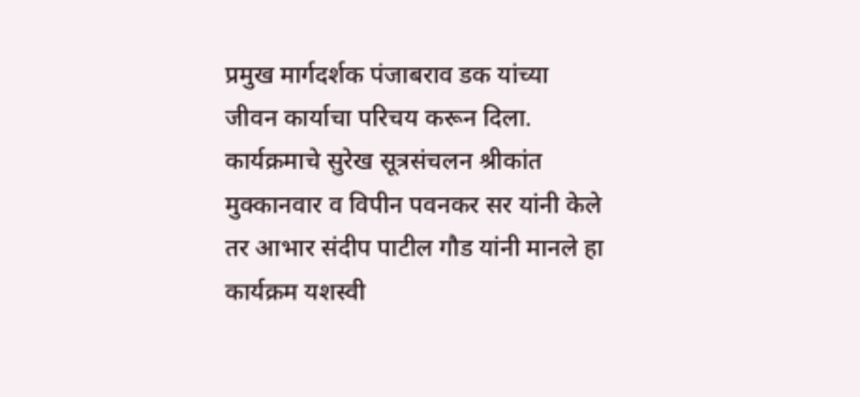प्रमुख मार्गदर्शक पंजाबराव डक यांच्या जीवन कार्याचा परिचय करून दिला. कार्यक्रमाचे सुरेख सूत्रसंचलन श्रीकांत मुक्कानवार व विपीन पवनकर सर यांनी केले तर आभार संदीप पाटील गौड यांनी मानले हा कार्यक्रम यशस्वी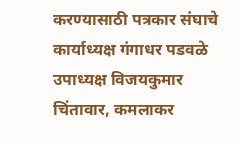करण्यासाठी पत्रकार संघाचे कार्याध्यक्ष गंगाधर पडवळे उपाध्यक्ष विजयकुमार चिंतावार, कमलाकर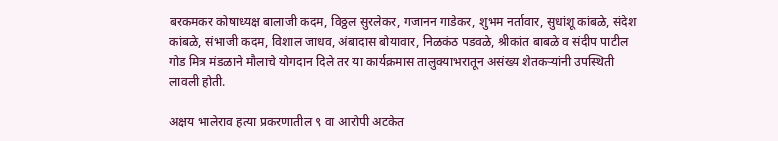बरकमकर कोषाध्यक्ष बालाजी कदम, विठ्ठल सुरलेकर, गजानन गाडेकर, शुभम नर्तावार, सुधांशू कांबळे, संदेश कांबळे, संभाजी कदम, विशाल जाधव, अंबादास बोयावार, निळकंठ पडवळे, श्रीकांत बाबळे व संदीप पाटील गोड मित्र मंडळाने मौलाचे योगदान दिले तर या कार्यक्रमास तालुक्याभरातून असंख्य शेतकऱ्यांनी उपस्थिती लावली होती.

अक्षय भालेराव हत्या प्रकरणातील ९ वा आरोपी अटकेत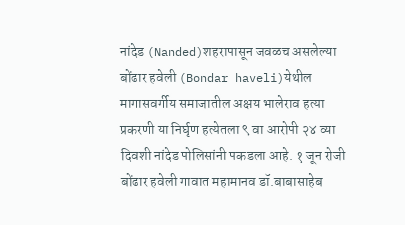नांदेड (Nanded)शहरापासून जवळच असलेल्या बोंढार हवेली (Bondar haveli)येथील मागासवर्गीय समाजातील अक्षय भालेराव हत्या प्रकरणी या निर्घृण हत्येतला ९ वा आरोपी २४ व्या दिवशी नांदेड पोलिसांनी पकडला आहे. १ जून रोजी बोंढार हवेली गावात महामानव डॉ.बाबासाहेब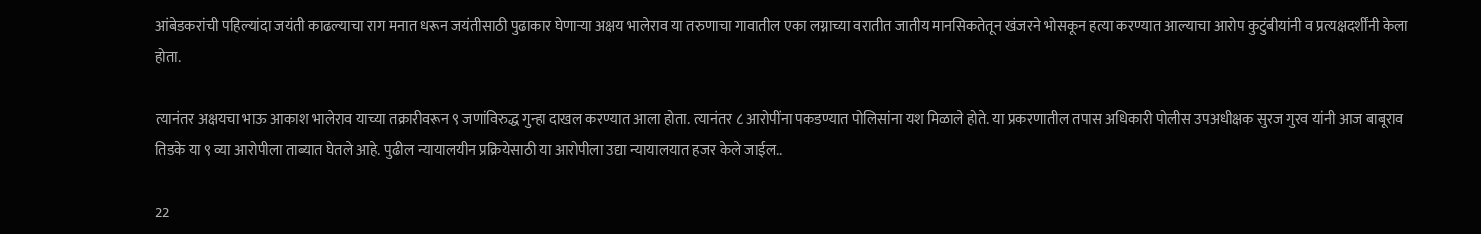आंबेडकरांची पहिल्यांदा जयंती काढल्याचा राग मनात धरून जयंतीसाठी पुढाकार घेणाऱ्या अक्षय भालेराव या तरुणाचा गावातील एका लग्नाच्या वरातीत जातीय मानसिकतेतून खंजरने भोसकून हत्या करण्यात आल्याचा आरोप कुटुंबीयांनी व प्रत्यक्षदर्शींनी केला होता.

त्यानंतर अक्षयचा भाऊ आकाश भालेराव याच्या तक्रारीवरून ९ जणांविरुद्ध गुन्हा दाखल करण्यात आला होता. त्यानंतर ८ आरोपींना पकडण्यात पोलिसांना यश मिळाले होते. या प्रकरणातील तपास अधिकारी पोलीस उपअधीक्षक सुरज गुरव यांनी आज बाबूराव तिडके या ९ व्या आरोपीला ताब्यात घेतले आहे. पुढील न्यायालयीन प्रक्रियेसाठी या आरोपीला उद्या न्यायालयात हजर केले जाईल..

22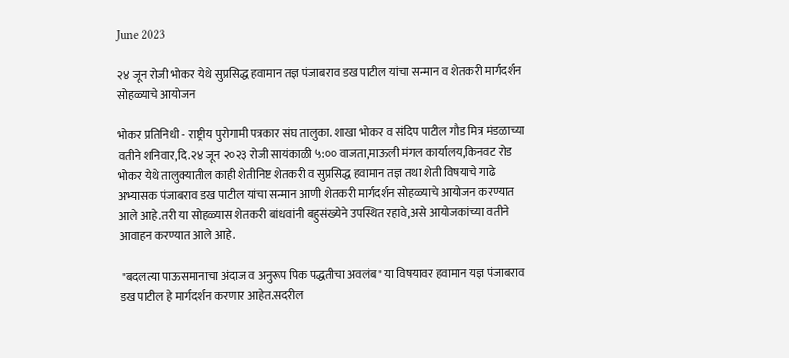June 2023

२४ जून रोजी भोकर येथे सुप्रसिद्ध हवामान तज्ञ पंजाबराव डख पाटील यांचा सन्मान व शेतकरी मार्गदर्शन सोहळ्याचे आयोजन

भोकर प्रतिनिधी - राष्ट्रीय पुरोगामी पत्रकार संघ तालुका. शाखा भोकर व संदिप पाटील गौड मित्र मंडळाच्या वतीने शनिवार,दि.२४ जून २०२३ रोजी सायंकाळी ५:०० वाजता,माऊली मंगल कार्यालय,किनवट रोड भोकर येथे तालुक्यातील काही शेतीनिष्ट शेतकरी व सुप्रसिद्ध हवामान तज्ञ तथा शेती विषयाचे गाढे अभ्यासक पंजाबराव डख पाटील यांचा सन्मान आणी शेतकरी मार्गदर्शन सोहळ्याचे आयोजन करण्यात आले आहे.तरी या सोहळ्यास शेतकरी बांधवांनी बहुसंख्येने उपस्थित रहावे,असे आयोजकांच्या वतीने आवाहन करण्यात आले आहे.

 "बदलत्या पाऊसमानाचा अंदाज व अनुरूप पिक पद्धतीचा अवलंब" या विषयावर हवामान यज्ञ पंजाबराव डख पाटील हे मार्गदर्शन करणार आहेत.सदरील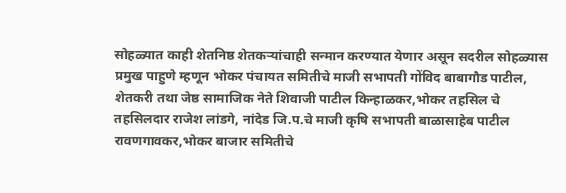सोहळ्यात काही शेतनिष्ठ शेतकऱ्यांचाही सन्मान करण्यात येणार असून सदरील सोहळ्यास प्रमुख पाहुणे म्हणून भोकर पंचायत समितीचे माजी सभापती गोंविद बाबागौड पाटील, शेतकरी तथा जेष्ठ सामाजिक नेते शिवाजी पाटील किन्हाळकर,भोकर तहसिल चे तहसिलदार राजेश लांडगे, नांदेड जि.प.चे माजी कृषि सभापती बाळासाहेब पाटील रावणगावकर,भोकर बाजार समितीचे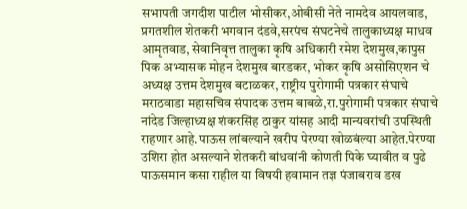सभापती जगदीश पाटील भोसीकर,ओबीसी नेते नामदेव आयलवाड, प्रगतशील शेतकरी भगवान दंडवे,सरपंच संघटनेचे तालुकाध्यक्ष माधव आमृतवाड, सेवानिवृत्त तालुका कृषि अधिकारी रमेश देशमुख,कापुस पिक अभ्यासक मोहन देशमुख बारडकर, भोकर कृषि असोसिएशन चे अध्यक्ष उत्तम देशमुख बटाळकर, राष्ट्रीय पुरोगामी पत्रकार संघाचे मराठवाडा महासचिव संपादक उत्तम बाबळे,रा.पुरोगामी पत्रकार संघाचे नांदेड जिल्हाध्यक्ष शंकरसिंह ठाकुर यांसह आदी मान्यवरांची उपस्थिती राहणार आहे.पाऊस लांबल्याने खरीप पेरण्या खोळबंल्या आहेत.पेरण्या उशिरा होत असल्याने शेतकरी बांधवांनी कोणती पिके घ्यावीत व पुढे पाऊसमान कसा राहील या विषयी हवामान तज्ञ पंजाबराव डख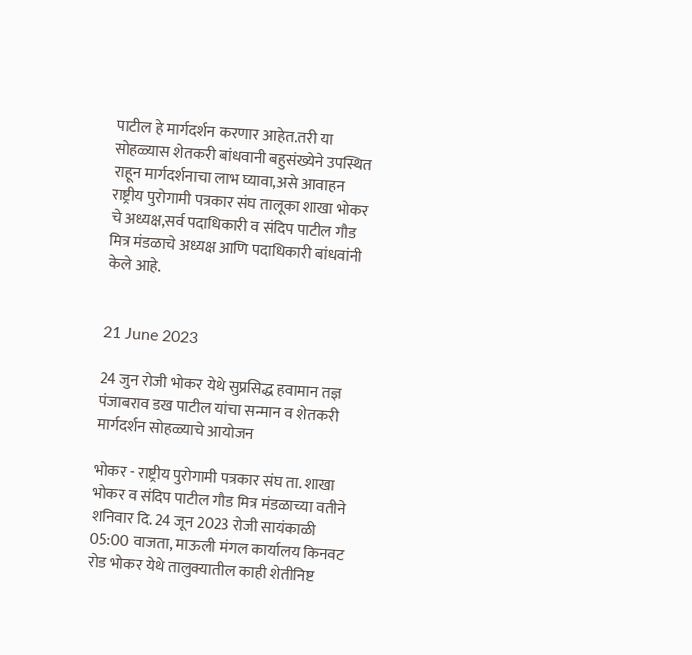पाटील हे मार्गदर्शन करणार आहेत.तरी या सोहळ्यास शेतकरी बांधवानी बहुसंख्येने उपस्थित राहून मार्गदर्शनाचा लाभ घ्यावा,असे आवाहन राष्ट्रीय पुरोगामी पत्रकार संघ तालूका शाखा भोकर चे अध्यक्ष,सर्व पदाधिकारी व संदिप पाटील गौड मित्र मंडळाचे अध्यक्ष आणि पदाधिकारी बांधवांनी केले आहे.


21 June 2023

24 जुन रोजी भोकर येथे सुप्रसिद्ध हवामान तज्ञ पंजाबराव डख पाटील यांचा सन्मान व शेतकरी मार्गदर्शन सोहळ्याचे आयोजन

भोकर - राष्ट्रीय पुरोगामी पत्रकार संघ ता. शाखा भोकर व संदिप पाटील गौड मित्र मंडळाच्या वतीने शनिवार दि. 24 जून 2023 रोजी सायंकाळी 05:00 वाजता, माऊली मंगल कार्यालय किनवट रोड भोकर येथे तालुक्यातील काही शेतीनिष्ट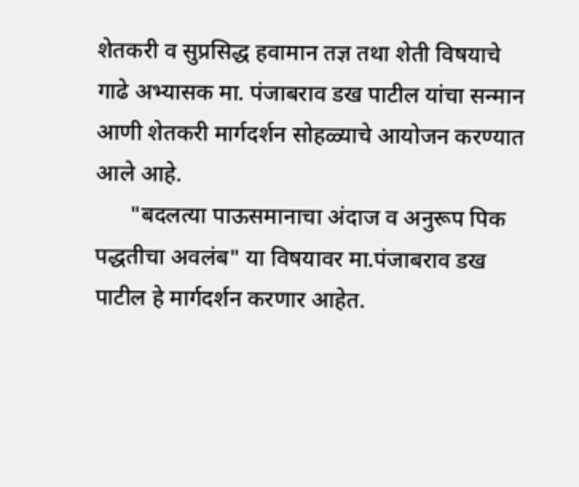शेतकरी व सुप्रसिद्ध हवामान तज्ञ तथा शेती विषयाचे गाढे अभ्यासक मा. पंजाबराव डख पाटील यांचा सन्मान आणी शेतकरी मार्गदर्शन सोहळ्याचे आयोजन करण्यात आले आहे.
      "बदलत्या पाऊसमानाचा अंदाज व अनुरूप पिक पद्धतीचा अवलंब" या विषयावर मा.पंजाबराव डख पाटील हे मार्गदर्शन करणार आहेत.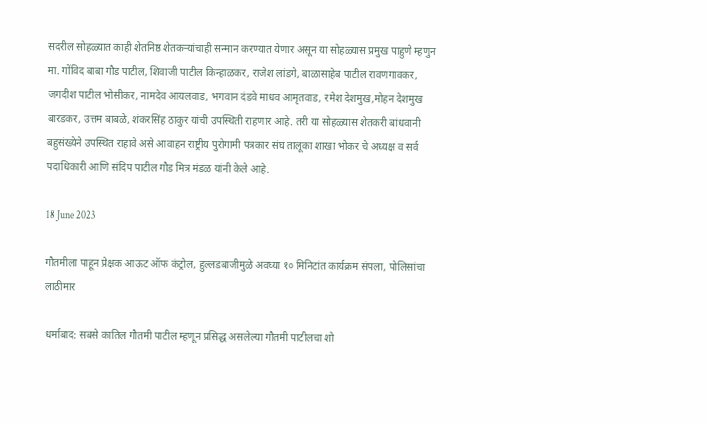सदरील सोहळ्यात काही शेतनिष्ठ शेतकऱ्यांचाही सन्मान करण्यात येणार असून या सोहळ्यास प्रमुख पाहुणे म्हणुन मा. गोंविद बाबा गौड पाटील, शिवाजी पाटील किन्हाळकर, राजेश लांडगे, बाळासाहेब पाटील रावणगावकर, जगदीश पाटील भोसीकर, नामदेव आयलवाड, भगवान दंडवे माधव आमृतवाड, रमेश देशमुख,मोहन देशमुख बारडकर, उत्तम बाबळे, शंकरसिंह ठाकुर यांची उपस्थिती राहणार आहे. तरी या सोहळ्यास शेतकरी बांधवानी बहुसंख्येने उपस्थित राहावे असे आवाहन राष्ट्रीय पुरोगामी पत्रकार संघ तालूका शाखा भोकर चे अध्यक्ष व सर्व पदाधिकारी आणि संदिप पाटील गौड मित्र मंडळ यांनी केले आहे.

18 June 2023

गौतमीला पाहून प्रेक्षक आऊट ऑफ कंट्रोल, हुल्लडबाजीमुळे अवघ्या १० मिनिटांत कार्यक्रम संपला, पोलिसांचा लाठीमार

धर्माबाद: सबसे कातिल गौतमी पाटील म्हणून प्रसिद्ध असलेल्या गौतमी पाटीलचा शो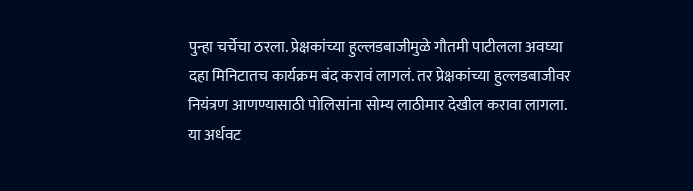पुन्हा चर्चेचा ठरला. प्रेक्षकांच्या हुल्लडबाजीमुळे गौतमी पाटीलला अवघ्या दहा मिनिटातच कार्यक्रम बंद करावं लागलं. तर प्रेक्षकांच्या हुल्लडबाजीवर नियंत्रण आणण्यासाठी पोलिसांना सोम्य लाठीमार देखील करावा लागला. या अर्धवट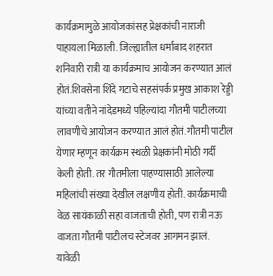कार्यक्रमामुळे आयोजकांसह प्रेक्षकांची नाराजी पाहायला मिळाली. जिल्ह्यातील धर्माबाद शहरात शनिवारी रात्री या कार्यक्रमाच आयोजन करण्यात आलं होतं.शिवसेना शिंदे गटाचे सहसंपर्क प्रमुख आकाश रेड्डी यांच्या वतीने नांदेडमध्ये पहिल्यांदा गौतमी पाटीलच्या लावणीचे आयोजन करण्यात आलं होतं. गौतमी पाटील येणार म्हणून कार्यक्रम स्थळी प्रेक्षकांनी मोठी गर्दी केली होती. तर गौतमीला पाहण्यासाठी आलेल्या महिलांची संख्या देखील लक्षणीय होती. कार्यक्रमाची वेळ सायंकाळी सहा वाजताची होती, पण रात्री नऊ वाजता गौतमी पाटीलच स्टेजवर आगमन झालं.
यावेळी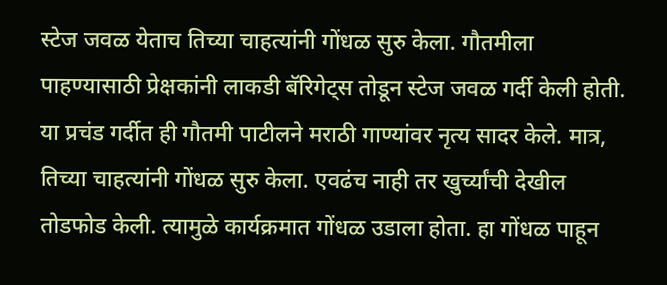स्टेज जवळ येताच तिच्या चाहत्यांनी गोंधळ सुरु केला. गौतमीला पाहण्यासाठी प्रेक्षकांनी लाकडी बॅरिगेट्स तोडून स्टेज जवळ गर्दी केली होती. या प्रचंड गर्दीत ही गौतमी पाटीलने मराठी गाण्यांवर नृत्य सादर केले. मात्र, तिच्या चाहत्यांनी गोंधळ सुरु केला. एवढंच नाही तर खुर्च्यांची देखील तोडफोड केली. त्यामुळे कार्यक्रमात गोंधळ उडाला होता. हा गोंधळ पाहून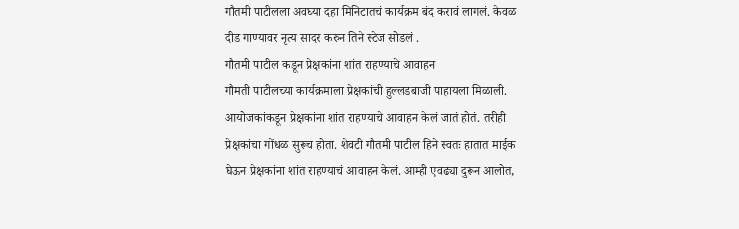गौतमी पाटीलला अवघ्या दहा मिनिटातचं कार्यक्रम बंद करावं लागलं. केवळ दीड गाण्यावर नृत्य सादर करुन तिने स्टेज सोडलं .
गौतमी पाटील कडून प्रेक्षकांना शांत राहण्याचे आवाहन
गौमती पाटीलच्या कार्यक्रमाला प्रेक्षकांची हुल्लडबाजी पाहायला मिळाली. आयोजकांकडून प्रेक्षकांना शांत राहण्याचे आवाहन केलं जातं होतं. तरीही प्रेक्षकांचा गोंधळ सुरूच होता. शेवटी गौतमी पाटील हिने स्वतः हातात माईक घेऊन प्रेक्षकांना शांत राहण्याचं आवाहन केलं. आम्ही एवढ्या दुरून आलोत,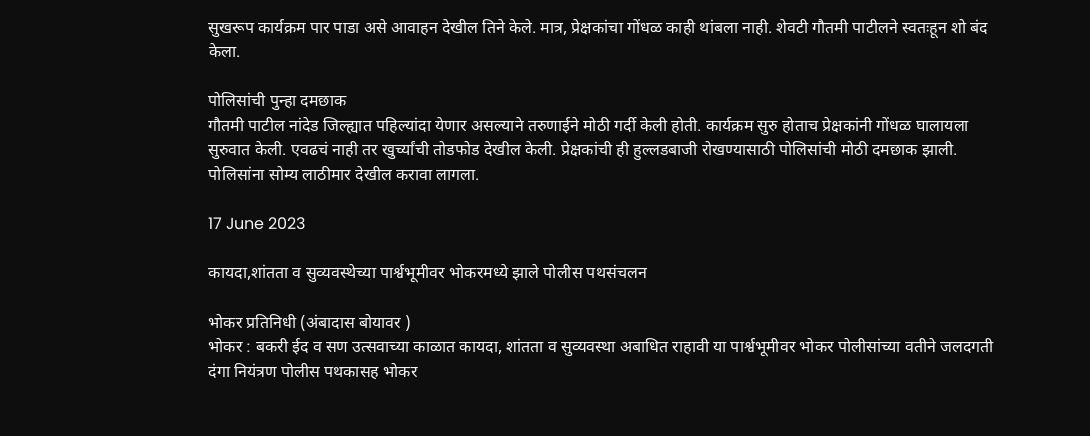सुखरूप कार्यक्रम पार पाडा असे आवाहन देखील तिने केले. मात्र, प्रेक्षकांचा गोंधळ काही थांबला नाही. शेवटी गौतमी पाटीलने स्वतःहून शो बंद केला.

पोलिसांची पुन्हा दमछाक
गौतमी पाटील नांदेड जिल्ह्यात पहिल्यांदा येणार असल्याने तरुणाईने मोठी गर्दी केली होती. कार्यक्रम सुरु होताच प्रेक्षकांनी गोंधळ घालायला सुरुवात केली. एवढचं नाही तर खुर्च्यांची तोडफोड देखील केली. प्रेक्षकांची ही हुल्लडबाजी रोखण्यासाठी पोलिसांची मोठी दमछाक झाली. पोलिसांना सोम्य लाठीमार देखील करावा लागला.

17 June 2023

कायदा,शांतता व सुव्यवस्थेच्या पार्श्वभूमीवर भोकरमध्ये झाले पोलीस पथसंचलन

भोकर प्रतिनिधी (अंबादास बोयावर )
भोकर : बकरी ईद व सण उत्सवाच्या काळात कायदा, शांतता व सुव्यवस्था अबाधित राहावी या पार्श्वभूमीवर भोकर पोलीसांच्या वतीने जलदगती दंगा नियंत्रण पोलीस पथकासह भोकर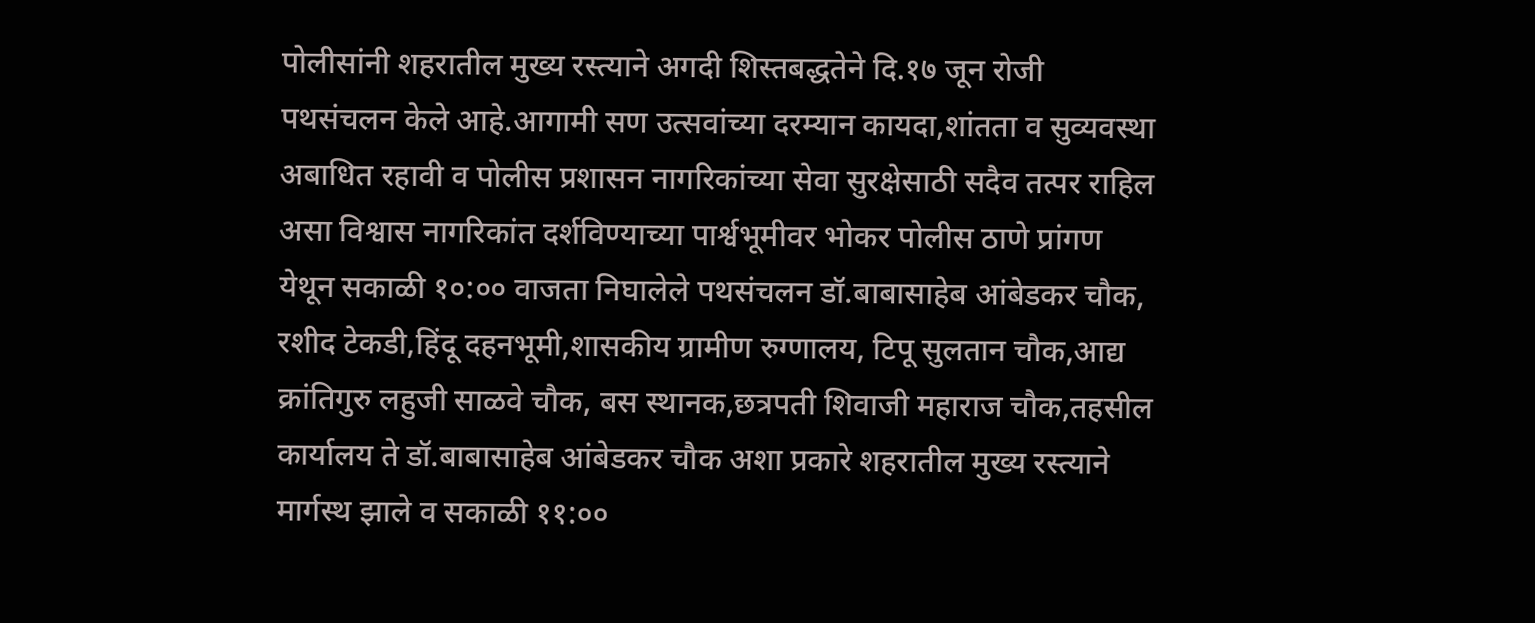पोलीसांनी शहरातील मुख्य रस्त्याने अगदी शिस्तबद्धतेने दि.१७ जून रोजी पथसंचलन केले आहे.आगामी सण उत्सवांच्या दरम्यान कायदा,शांतता व सुव्यवस्था अबाधित रहावी व पोलीस प्रशासन नागरिकांच्या सेवा सुरक्षेसाठी सदैव तत्पर राहिल असा विश्वास नागरिकांत दर्शविण्याच्या पार्श्वभूमीवर भोकर पोलीस ठाणे प्रांगण येथून सकाळी १०:०० वाजता निघालेले पथसंचलन डॉ.बाबासाहेब आंबेडकर चौक, रशीद टेकडी,हिंदू दहनभूमी,शासकीय ग्रामीण रुग्णालय, टिपू सुलतान चौक,आद्य क्रांतिगुरु लहुजी साळवे चौक, बस स्थानक,छत्रपती शिवाजी महाराज चौक,तहसील कार्यालय ते डॉ.बाबासाहेब आंबेडकर चौक अशा प्रकारे शहरातील मुख्य रस्त्याने मार्गस्थ झाले व सकाळी ११:००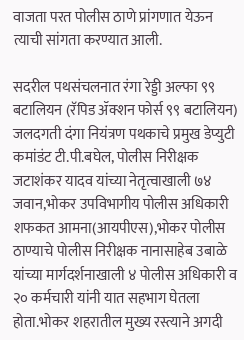वाजता परत पोलीस ठाणे प्रांगणात येऊन त्याची सांगता करण्यात आली.

सदरील पथसंचलनात रंगा रेड्डी अल्फा ९९ बटालियन (रॅपिड ॲक्शन फोर्स ९९ बटालियन) जलदगती दंगा नियंत्रण पथकाचे प्रमुख डेप्युटी कमांडंट टी.पी.बघेल, पोलीस निरीक्षक जटाशंकर यादव यांच्या नेतृत्वाखाली ७४ जवान,भोकर उपविभागीय पोलीस अधिकारी शफकत आमना(आयपीएस),भोकर पोलीस ठाण्याचे पोलीस निरीक्षक नानासाहेब उबाळे यांच्या मार्गदर्शनाखाली ४ पोलीस अधिकारी व २० कर्मचारी यांनी यात सहभाग घेतला होता.भोकर शहरातील मुख्य रस्त्याने अगदी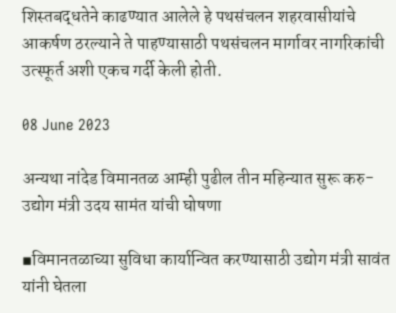शिस्तबद्धतेने काढण्यात आलेले हे पथसंचलन शहरवासीयांचे आकर्षण ठरल्याने ते पाहण्यासाठी पथसंचलन मार्गावर नागरिकांची उत्स्फूर्त अशी एकच गर्दी केली होती.

08 June 2023

अन्यथा नांदेड विमानतळ आम्ही पुढील तीन महिन्यात सुरू करु- उद्योग मंत्री उदय सामंत यांची घोषणा

▪विमानतळाच्या सुविधा कार्यान्वित करण्यासाठी उद्योग मंत्री सावंत यांनी घेतला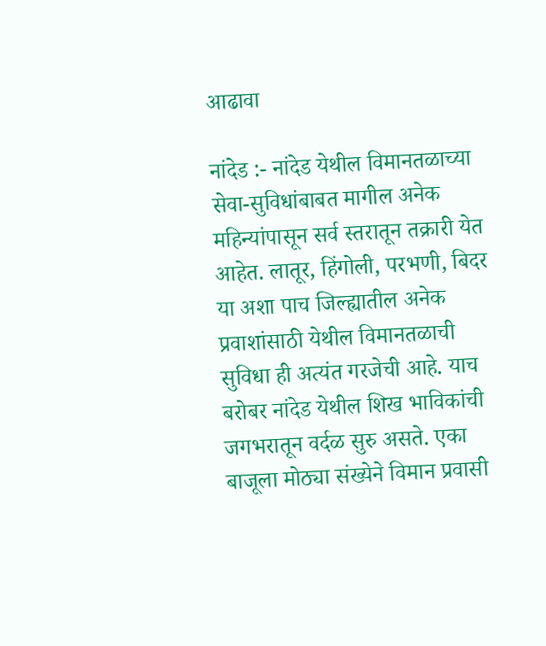आढावा

नांदेड :- नांदेड येथील विमानतळाच्या सेवा-सुविधांबाबत मागील अनेक महिन्यांपासून सर्व स्तरातून तक्रारी येत आहेत. लातूर, हिंगोली, परभणी, बिदर या अशा पाच जिल्ह्यातील अनेक प्रवाशांसाठी येथील विमानतळाची सुविधा ही अत्यंत गरजेची आहे. याच बरोबर नांदेड येथील शिख भाविकांची जगभरातून वर्दळ सुरु असते. एका बाजूला मोठ्या संख्येने विमान प्रवासी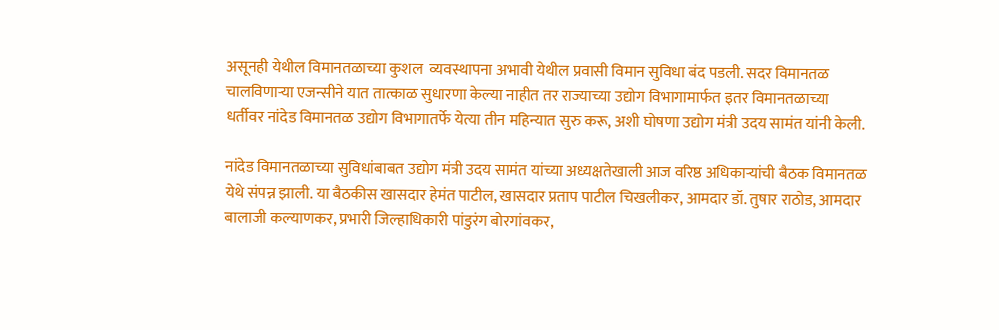असूनही येथील विमानतळाच्या कुशल  व्यवस्थापना अभावी येथील प्रवासी विमान सुविधा बंद पडली. सदर विमानतळ चालविणाऱ्या एजन्सीने यात तात्काळ सुधारणा केल्या नाहीत तर राज्याच्या उद्योग विभागामार्फत इतर विमानतळाच्या धर्तीवर नांदेड विमानतळ उद्योग विभागातर्फे येत्या तीन महिन्यात सुरु करू, अशी घोषणा उद्योग मंत्री उदय सामंत यांनी केली.

नांदेड विमानतळाच्या सुविधांबाबत उद्योग मंत्री उदय सामंत यांच्या अध्यक्षतेखाली आज वरिष्ठ अधिकाऱ्यांची बैठक विमानतळ येथे संपन्न झाली. या बैठकीस खासदार हेमंत पाटील, खासदार प्रताप पाटील चिखलीकर, आमदार डॉ. तुषार राठोड, आमदार बालाजी कल्याणकर, प्रभारी जिल्हाधिकारी पांडुरंग बोरगांवकर,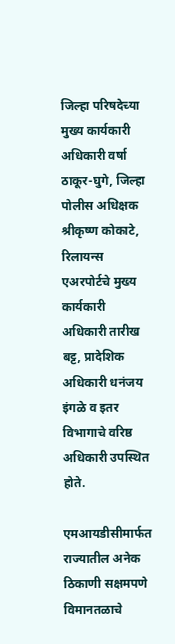जिल्हा परिषदेच्या मुख्य कार्यकारी अधिकारी वर्षा ठाकूर-घुगे, जिल्हा पोलीस अधिक्षक श्रीकृष्ण कोकाटे, रिलायन्स एअरपोर्टचे मुख्य कार्यकारी अधिकारी तारीख बट्ट, प्रादेशिक अधिकारी धनंजय इंगळे व इतर विभागाचे वरिष्ठ अधिकारी उपस्थित होते.

एमआयडीसीमार्फत राज्यातील अनेक ठिकाणी सक्षमपणे विमानतळाचे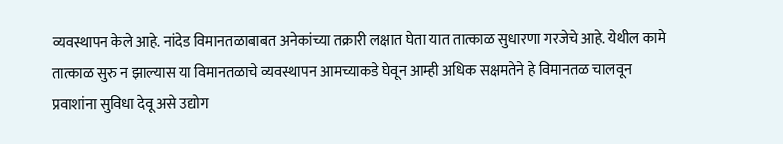व्यवस्थापन केले आहे. नांदेड विमानतळाबाबत अनेकांच्या तक्रारी लक्षात घेता यात तात्काळ सुधारणा गरजेचे आहे. येथील कामे तात्काळ सुरु न झाल्यास या विमानतळाचे व्यवस्थापन आमच्याकडे घेवून आम्ही अधिक सक्षमतेने हे विमानतळ चालवून प्रवाशांना सुविधा देवू असे उद्योग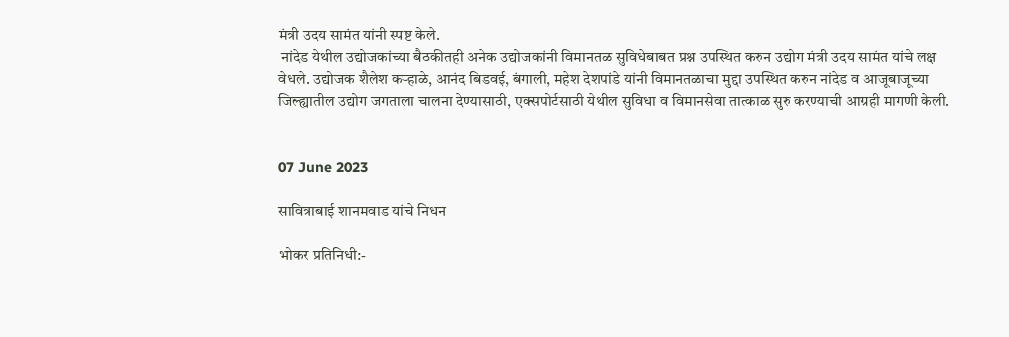मंत्री उदय सामंत यांनी स्पष्ट केले.
 नांदेड येथील उद्योजकांच्या बैठकीतही अनेक उद्योजकांनी विमानतळ सुविधेबाबत प्रश्न उपस्थित करुन उद्योग मंत्री उदय सामंत यांचे लक्ष वेधले. उद्योजक शैलेश कऱ्हाळे, आनंद बिडवई, बंगाली, महेश देशपांडे यांनी विमानतळाचा मुद्दा उपस्थित करुन नांदेड व आजूबाजूच्या जिल्ह्यातील उद्योग जगताला चालना देण्यासाठी, एक्सपोर्टसाठी येथील सुविधा व विमानसेवा तात्काळ सुरु करण्याची आग्रही मागणी केली.


07 June 2023

सावित्राबाई शानमवाड यांचे निधन

भोकर प्रतिनिधी:-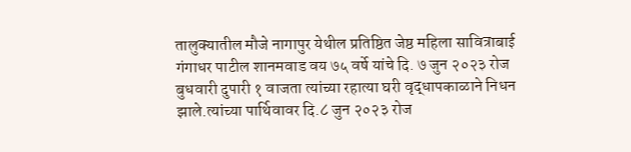तालुक्यातील मौजे नागापुर येथील प्रतिष्ठित जेष्ठ महिला सावित्राबाई गंगाधर पाटील शानमवाड वय ७५ वर्षे यांचे दि. ७ जुन २०२३ रोज बुधवारी दुपारी १ वाजता त्यांच्या रहात्या घरी वृद्धापकाळाने निधन झाले.त्यांच्या पार्थिवावर दि.८ जुन २०२३ रोज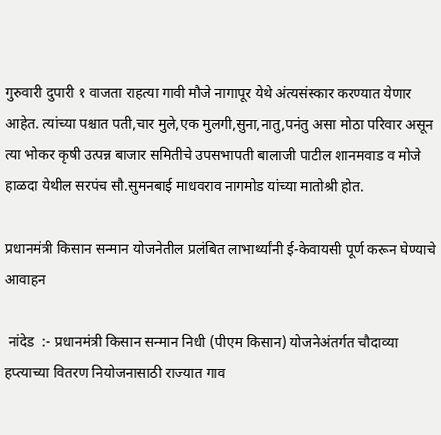गुरुवारी दुपारी १ वाजता राहत्या गावी मौजे नागापूर येथे अंत्यसंस्कार करण्यात येणार आहेत. त्यांच्या पश्चात पती,चार मुले,एक मुलगी,सुना,नातु,पनंतु असा मोठा परिवार असून त्या भोकर कृषी उत्पन्न बाजार समितीचे उपसभापती बालाजी पाटील शानमवाड व मोजे हाळदा येथील सरपंच सौ.सुमनबाई माधवराव नागमोड यांच्या मातोश्री होत.

प्रधानमंत्री किसान सन्मान योजनेतील प्रलंबित लाभार्थ्यांनी ई-केवायसी पूर्ण करून घेण्याचे आवाहन

 नांदेड  :- प्रधानमंत्री किसान सन्मान निधी (पीएम किसान) योजनेअंतर्गत चौदाव्या हप्त्याच्या वितरण नियोजनासाठी राज्यात गाव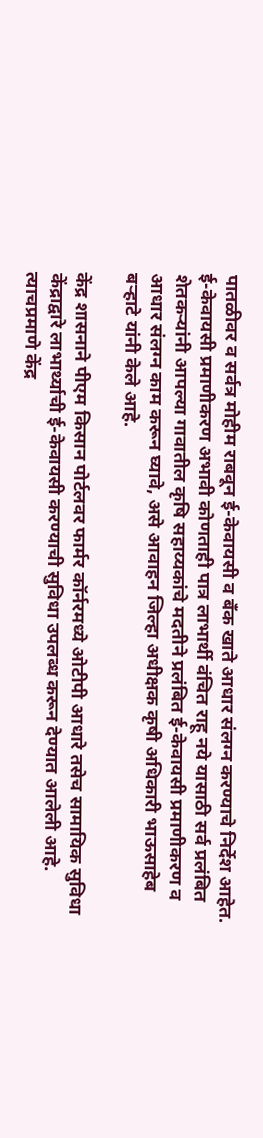पातळीवर व सर्वत्र मोहीम राबवून ई-केवायसी व बँक खाते आधार संलग्न करण्याचे निर्देश आहेत. ई-केवायसी प्रमाणीकरण अभावी कोणताही पात्र लाभार्थी वंचित राहू नये यासाठी सर्व प्रलंबित शेतकऱ्यांनी आपल्या गावातील कृषि सहाय्यकांचे मदतीने प्रलंबित ई-केवायसी प्रमाणीकरण व आधार संलग्न काम करून घ्यावे, असे आवाहन जिल्हा अधीक्षक कृषी अधिकारी भाऊसाहेब बऱ्हाटे यांनी केले आहे.

केंद्र शासनाने पीएम किसान पोर्टलवर फार्मर कॉर्नरमध्ये ओटीपी आधारे तसेच सामायिक सुविधा केंद्राद्वारे लाभार्थ्याची ई-केवायसी करण्याची सुविधा उपलब्ध करून देण्यात आलेली आहे. त्याचप्रमाणे केंद्र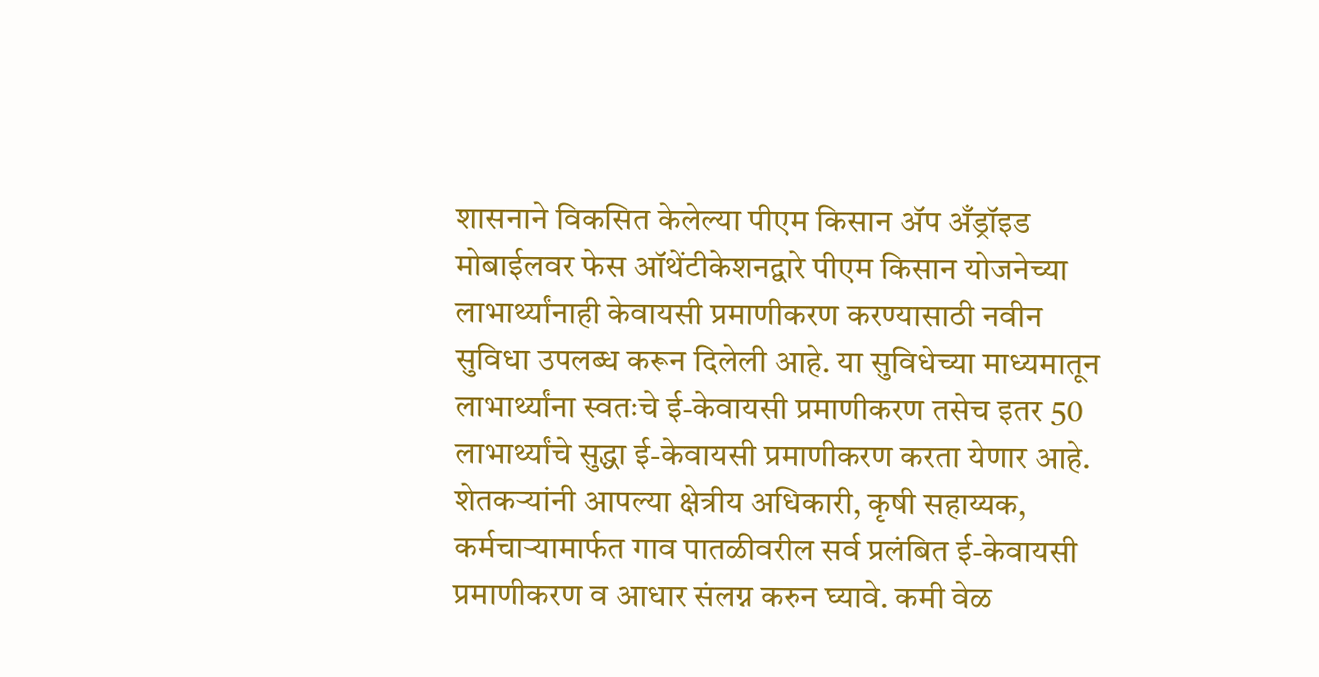शासनाने विकसित केलेल्या पीएम किसान ॲप अँड्रॉइड मोबाईलवर फेस ऑथेंटीकेशनद्वारे पीएम किसान योजनेच्या लाभार्थ्यांनाही केवायसी प्रमाणीकरण करण्यासाठी नवीन सुविधा उपलब्ध करून दिलेली आहे. या सुविधेच्या माध्यमातून लाभार्थ्यांना स्वतःचे ई-केवायसी प्रमाणीकरण तसेच इतर 50 लाभार्थ्यांचे सुद्धा ई-केवायसी प्रमाणीकरण करता येणार आहे. शेतकऱ्यांनी आपल्या क्षेत्रीय अधिकारी, कृषी सहाय्यक, कर्मचाऱ्यामार्फत गाव पातळीवरील सर्व प्रलंबित ई-केवायसी प्रमाणीकरण व आधार संलग्न करुन घ्यावे. कमी वेळ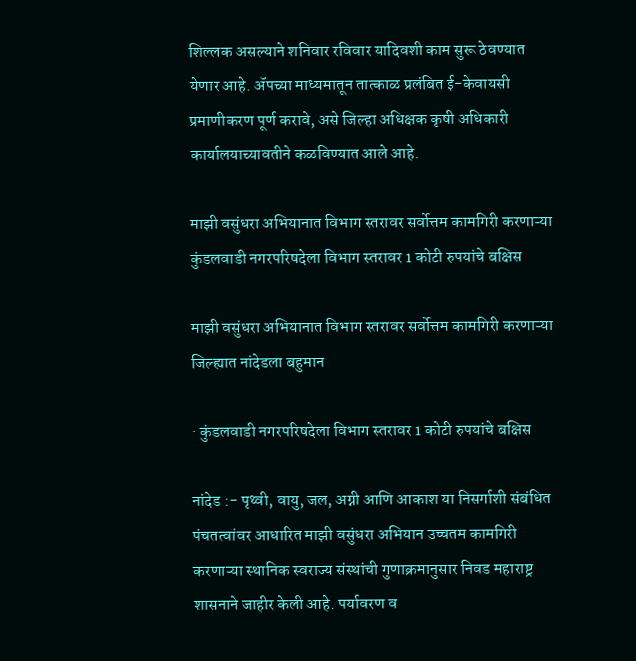शिल्लक असल्याने शनिवार रविवार यादिवशी काम सुरू ठेवण्यात येणार आहे. ॲपच्या माध्यमातून तात्काळ प्रलंबित ई-केवायसी प्रमाणीकरण पूर्ण करावे, असे जिल्हा अधिक्षक कृषी अधिकारी कार्यालयाच्यावतीने कळविण्यात आले आहे.

माझी वसुंधरा अभियानात विभाग स्तरावर सर्वोत्तम कामगिरी करणाऱ्या कुंडलवाडी नगरपरिषदेला विभाग स्तरावर 1 कोटी रुपयांचे बक्षिस

माझी वसुंधरा अभियानात विभाग स्तरावर सर्वोत्तम कामगिरी करणाऱ्या जिल्ह्यात नांदेडला बहुमान

· कुंडलवाडी नगरपरिषदेला विभाग स्तरावर 1 कोटी रुपयांचे बक्षिस

नांदेड :- पृथ्वी, वायु, जल, अग्नी आणि आकाश या निसर्गाशी संबंधित पंचतत्वांवर आधारित माझी वसुंधरा अभियान उच्चतम कामगिरी करणाऱ्या स्थानिक स्वराज्य संस्थांची गुणाक्रमानुसार निवड महाराष्ट्र शासनाने जाहीर केली आहे. पर्यावरण व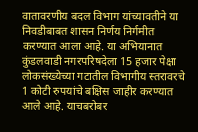वातावरणीय बदल विभाग यांच्यावतीने या निवडीबाबत शासन निर्णय निर्गमीत करण्यात आला आहे. या अभियानात कुंडलवाडी नगरपरिषदेला 15 हजार पेक्षा लोकसंख्येच्या गटातील विभागीय स्तरावरचे 1 कोटी रुपयांचे बक्षिस जाहीर करण्यात आले आहे. याचबरोबर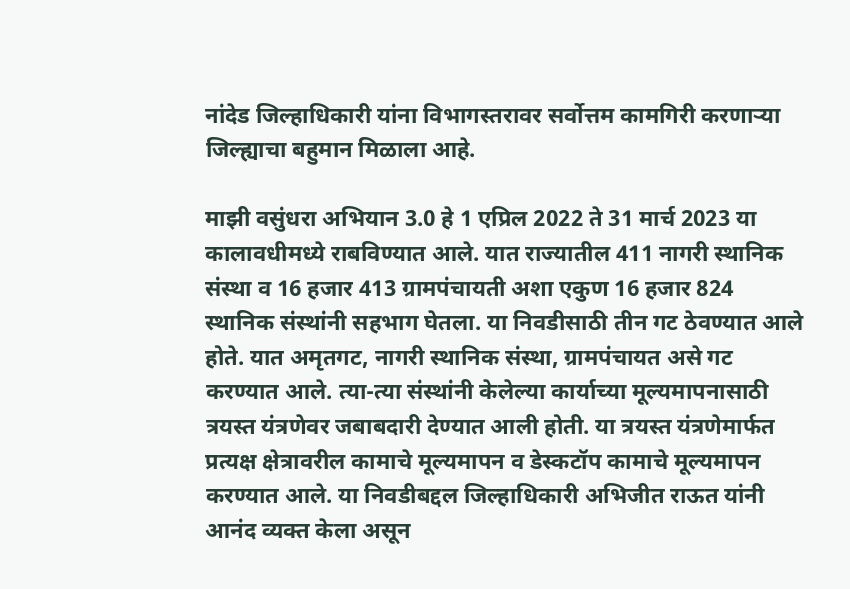नांदेड जिल्हाधिकारी यांना विभागस्तरावर सर्वोत्तम कामगिरी करणाऱ्या जिल्ह्याचा बहुमान मिळाला आहे.

माझी वसुंधरा अभियान 3.0 हे 1 एप्रिल 2022 ते 31 मार्च 2023 या कालावधीमध्ये राबविण्यात आले. यात राज्यातील 411 नागरी स्थानिक संस्था व 16 हजार 413 ग्रामपंचायती अशा एकुण 16 हजार 824 स्थानिक संस्थांनी सहभाग घेतला. या निवडीसाठी तीन गट ठेवण्यात आले होते. यात अमृतगट, नागरी स्थानिक संस्था, ग्रामपंचायत असे गट करण्यात आले. त्या-त्या संस्थांनी केलेल्या कार्याच्या मूल्यमापनासाठी त्रयस्त यंत्रणेवर जबाबदारी देण्यात आली होती. या त्रयस्त यंत्रणेमार्फत प्रत्यक्ष क्षेत्रावरील कामाचे मूल्यमापन व डेस्कटॉप कामाचे मूल्यमापन करण्यात आले. या निवडीबद्दल जिल्हाधिकारी अभिजीत राऊत यांनी आनंद व्यक्त केला असून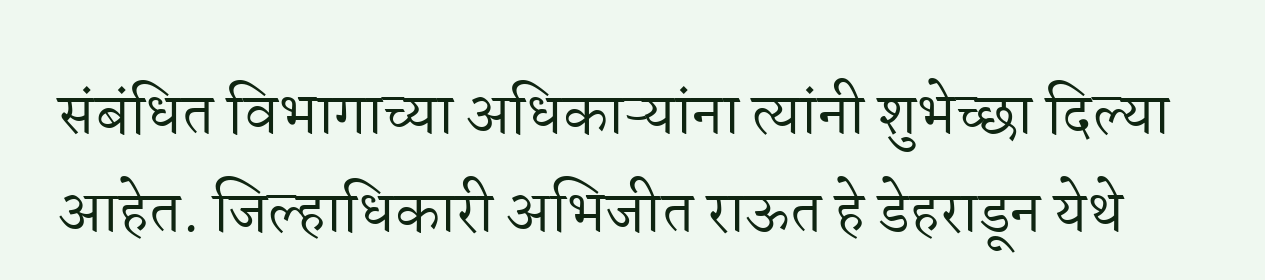संबंधित विभागाच्या अधिकाऱ्यांना त्यांनी शुभेच्छा दिल्या आहेत. जिल्हाधिकारी अभिजीत राऊत हे डेहराडून येथे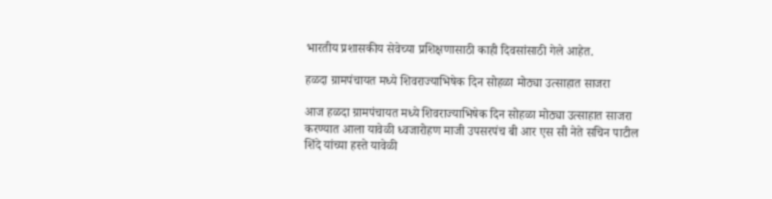भारतीय प्रशासकीय सेवेच्या प्रशिक्षणासाठी काही दिवसांसाठी गेले आहेत.

हळदा ग्रामपंचायत मध्ये शिवराज्याभिषेक दिन सोहळा मोठ्या उत्साहात साजरा

आज हळदा ग्रामपंचायत मध्ये शिवराज्याभिषेक दिन सोहळा मोठ्या उत्साहात साजरा करण्यात आला यावेळी ध्वजारोहण माजी उपसरपंच बी आर एस सी नेते सचिन पाटील शिंदे यांच्या हस्ते यावेळी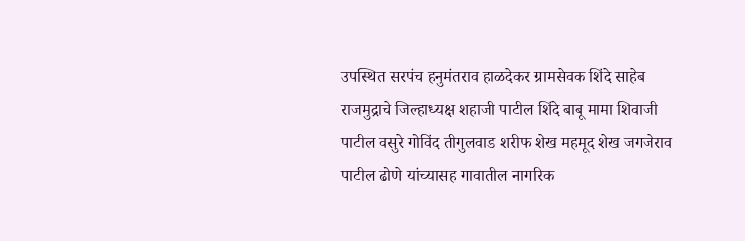उपस्थित सरपंच हनुमंतराव हाळदेकर ग्रामसेवक शिंदे साहेब राजमुद्राचे जिल्हाध्यक्ष शहाजी पाटील शिंदे बाबू मामा शिवाजी पाटील वसुरे गोविंद तीगुलवाड शरीफ शेख महमूद शेख जगजेराव पाटील ढोणे यांच्यासह गावातील नागरिक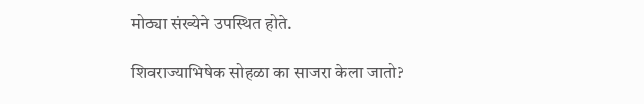मोठ्या संख्येने उपस्थित होते.

शिवराज्याभिषेक सोहळा का साजरा केला जातो?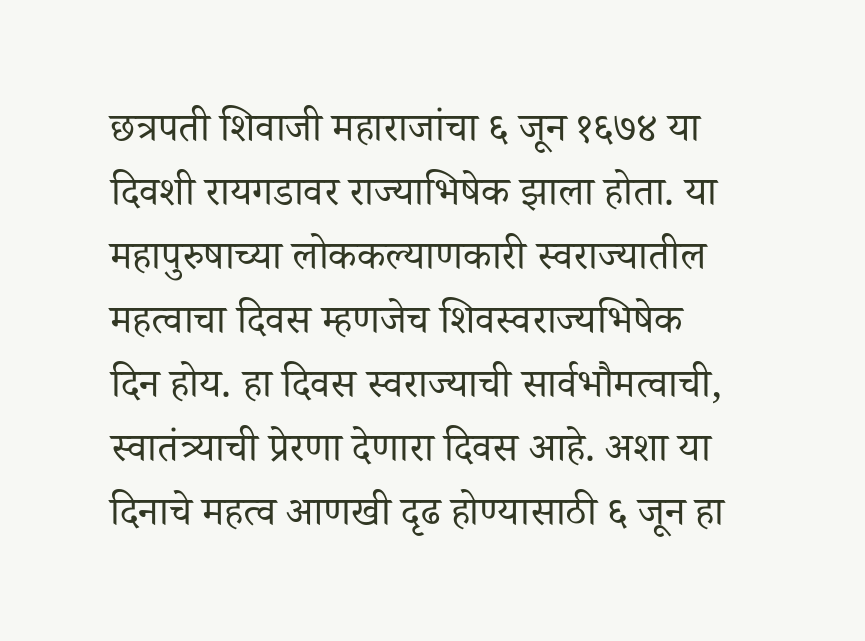छत्रपती शिवाजी महाराजांचा ६ जून १६७४ या दिवशी रायगडावर राज्याभिषेक झाला होता. या महापुरुषाच्या लोककल्याणकारी स्वराज्यातील महत्वाचा दिवस म्हणजेच शिवस्वराज्यभिषेक दिन होय. हा दिवस स्वराज्याची सार्वभौमत्वाची, स्वातंत्र्याची प्रेरणा देणारा दिवस आहे. अशा या दिनाचे महत्व आणखी दृढ होण्यासाठी ६ जून हा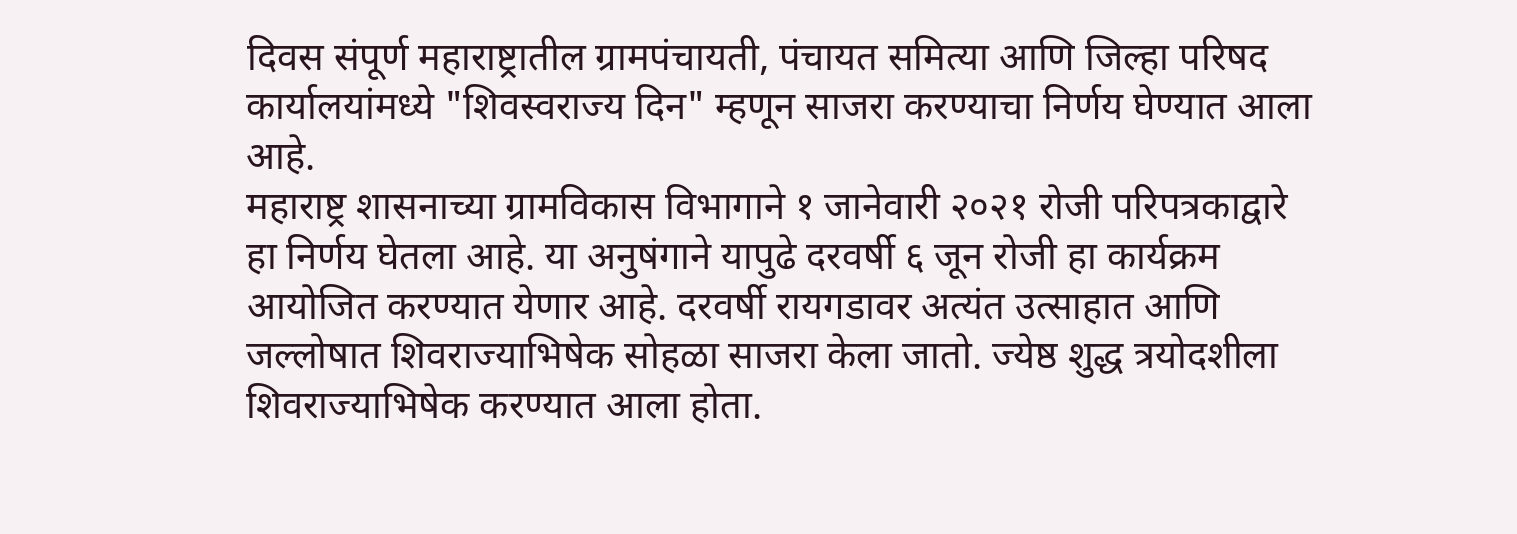दिवस संपूर्ण महाराष्ट्रातील ग्रामपंचायती, पंचायत समित्या आणि जिल्हा परिषद कार्यालयांमध्ये "शिवस्वराज्य दिन" म्हणून साजरा करण्याचा निर्णय घेण्यात आला आहे.
महाराष्ट्र शासनाच्या ग्रामविकास विभागाने १ जानेवारी २०२१ रोजी परिपत्रकाद्वारे हा निर्णय घेतला आहे. या अनुषंगाने यापुढे दरवर्षी ६ जून रोजी हा कार्यक्रम आयोजित करण्यात येणार आहे. दरवर्षी रायगडावर अत्यंत उत्साहात आणि जल्लोषात शिवराज्याभिषेक सोहळा साजरा केला जातो. ज्येष्ठ शुद्ध त्रयोदशीला शिवराज्याभिषेक करण्यात आला होता.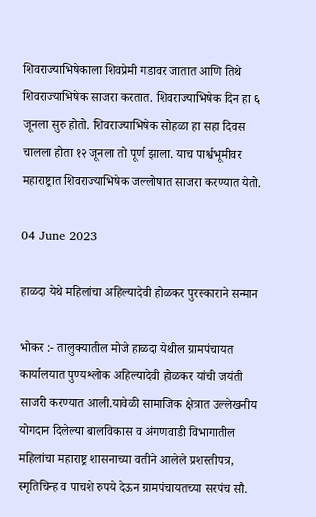शिवराज्याभिषेकाला शिवप्रेमी गडावर जातात आणि तिथे शिवराज्याभिषेक साजरा करतात. शिवराज्याभिषेक दिन हा ६ जूनला सुरु होतो. शिवराज्याभिषेक सोहळा हा सहा दिवस चालला होता १२ जूनला तो पूर्ण झाला. याच पार्श्वभूमीवर महाराष्ट्रात शिवराज्याभिषेक जल्लोषात साजरा करण्यात येतो.

04 June 2023

हाळदा येथे महिलांचा अहिल्यादेवी होळकर पुरस्काराने सन्मान

भोकर :- तालुक्यातील मोजे हाळदा येथील ग्रामपंचायत कार्यालयात पुण्यश्लोक अहिल्यादेवी होळकर यांची जयंती साजरी करण्यात आली.यावेळी सामाजिक क्षेत्रात उल्लेखनीय योगदान दिलेल्या बालविकास व अंगणवाडी विभागातील महिलांचा महाराष्ट्र शासनाच्या वतीने आलेले प्रशस्तीपत्र, स्मृतिचिन्ह व पाचशे रुपये देऊन ग्रामपंचायतच्या सरपंच सौ.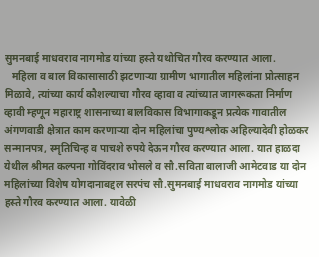सुमनबाई माधवराव नागमोड यांच्या हस्ते यथोचित गौरव करण्यात आला.
   महिला व बाल विकासासाठी झटणाऱ्या ग्रामीण भागातील महिलांना प्रोत्साहन मिळावे, त्यांच्या कार्य कौशल्याचा गौरव व्हावा व त्यांच्यात जागरूकता निर्माण व्हावी म्हणून महाराष्ट्र शासनाच्या बालविकास विभागाकडून प्रत्येक गावातील अंगणवाडी क्षेत्रात काम करणाऱ्या दोन महिलांचा पुण्यश्लोक अहिल्यादेवी होळकर सन्मानपत्र, स्मृतिचिन्ह व पाचशे रुपये देऊन गौरव करण्यात आला. यात हाळदा येथील श्रीमत कल्पना गोविंदराव भोसले व सौ.सविता बालाजी आमेटवाड या दोन महिलांच्या विशेष योगदानाबद्दल सरपंच सौ.सुमनबाई माधवराव नागमोड यांच्या हस्ते गौरव करण्यात आला. यावेळी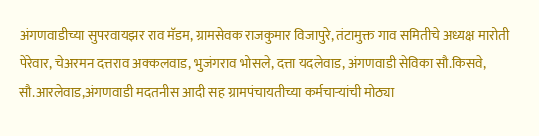अंगणवाडीच्या सुपरवायझर राव मॅडम, ग्रामसेवक राजकुमार विजापुरे, तंटामुक्त गाव समितीचे अध्यक्ष मारोती पेरेवार, चेअरमन दत्तराव अक्कलवाड, भुजंगराव भोसले, दत्ता यदलेवाड, अंगणवाडी सेविका सौ.किसवे, सौ.आरलेवाड,अंगणवाडी मदतनीस आदी सह ग्रामपंचायतीच्या कर्मचाऱ्यांची मोठ्या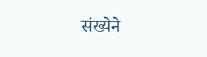संख्येने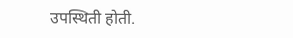उपस्थिती होती.